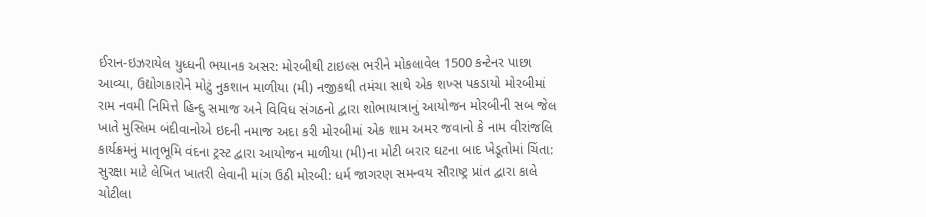ઈરાન-ઇઝરાયેલ યુધ્ધની ભયાનક અસર: મોરબીથી ટાઇલ્સ ભરીને મોકલાવેલ 1500 કન્ટેનર પાછા આવ્યા, ઉદ્યોગકારોને મોટું નુકશાન માળીયા (મી) નજીકથી તમંચા સાથે એક શખ્સ પકડાયો મોરબીમાં રામ નવમી નિમિત્તે હિન્દુ સમાજ અને વિવિધ સંગઠનો દ્વારા શોભાયાત્રાનું આયોજન મોરબીની સબ જેલ ખાતે મુસ્લિમ બંદીવાનોએ ઇદની નમાજ અદા કરી મોરબીમાં એક શામ અમર જવાનો કે નામ વીરાંજલિ કાર્યક્રમનું માતૃભૂમિ વંદના ટ્રસ્ટ દ્વારા આયોજન માળીયા (મી)ના મોટી બરાર ઘટના બાદ ખેડૂતોમાં ચિંતા: સુરક્ષા માટે લેખિત ખાતરી લેવાની માંગ ઉઠી મોરબી: ધર્મ જાગરણ સમન્વય સૌરાષ્ટ્ર પ્રાંત દ્વારા કાલે ચોટીલા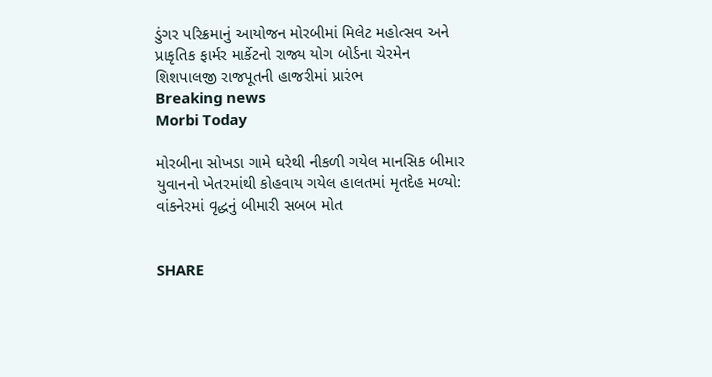ડુંગર પરિક્રમાનું આયોજન મોરબીમાં મિલેટ મહોત્સવ અને પ્રાકૃતિક ફાર્મર માર્કેટનો રાજ્ય યોગ બોર્ડના ચેરમેન શિશપાલજી રાજપૂતની હાજરીમાં પ્રારંભ
Breaking news
Morbi Today

મોરબીના સોખડા ગામે ઘરેથી નીકળી ગયેલ માનસિક બીમાર યુવાનનો ખેતરમાંથી કોહવાય ગયેલ હાલતમાં મૃતદેહ મળ્યો: વાંકનેરમાં વૃદ્ધનું બીમારી સબબ મોત


SHARE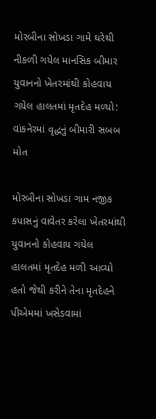મોરબીના સોખડા ગામે ઘરેથી નીકળી ગયેલ માનસિક બીમાર યુવાનનો ખેતરમાંથી કોહવાય ગયેલ હાલતમાં મૃતદેહ મળ્યો: વાંકનેરમાં વૃદ્ધનું બીમારી સબબ મોત

મોરબીના સોખડા ગામ નજીક કપાસનું વાવેતર કરેલા ખેતરમાંથી યુવાનનો કોહવાય ગયેલ હાલતમાં મૃતદેહ મળી આવ્યો હતો જેથી કરીને તેના મૃતદેહને પીએમમાં ખસેડવામાં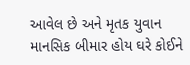આવેલ છે અને મૃતક યુવાન માનસિક બીમાર હોય ઘરે કોઈને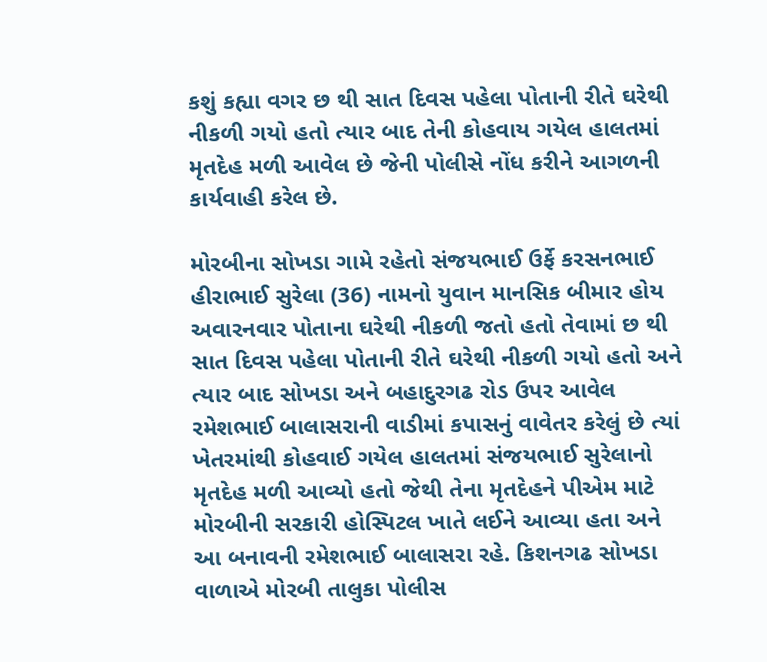કશું કહ્યા વગર છ થી સાત દિવસ પહેલા પોતાની રીતે ઘરેથી નીકળી ગયો હતો ત્યાર બાદ તેની કોહવાય ગયેલ હાલતમાં મૃતદેહ મળી આવેલ છે જેની પોલીસે નોંધ કરીને આગળની કાર્યવાહી કરેલ છે.

મોરબીના સોખડા ગામે રહેતો સંજયભાઈ ઉર્ફે કરસનભાઈ હીરાભાઈ સુરેલા (36) નામનો યુવાન માનસિક બીમાર હોય અવારનવાર પોતાના ઘરેથી નીકળી જતો હતો તેવામાં છ થી સાત દિવસ પહેલા પોતાની રીતે ઘરેથી નીકળી ગયો હતો અને ત્યાર બાદ સોખડા અને બહાદુરગઢ રોડ ઉપર આવેલ રમેશભાઈ બાલાસરાની વાડીમાં કપાસનું વાવેતર કરેલું છે ત્યાં ખેતરમાંથી કોહવાઈ ગયેલ હાલતમાં સંજયભાઈ સુરેલાનો મૃતદેહ મળી આવ્યો હતો જેથી તેના મૃતદેહને પીએમ માટે મોરબીની સરકારી હોસ્પિટલ ખાતે લઈને આવ્યા હતા અને આ બનાવની રમેશભાઈ બાલાસરા રહે. કિશનગઢ સોખડા વાળાએ મોરબી તાલુકા પોલીસ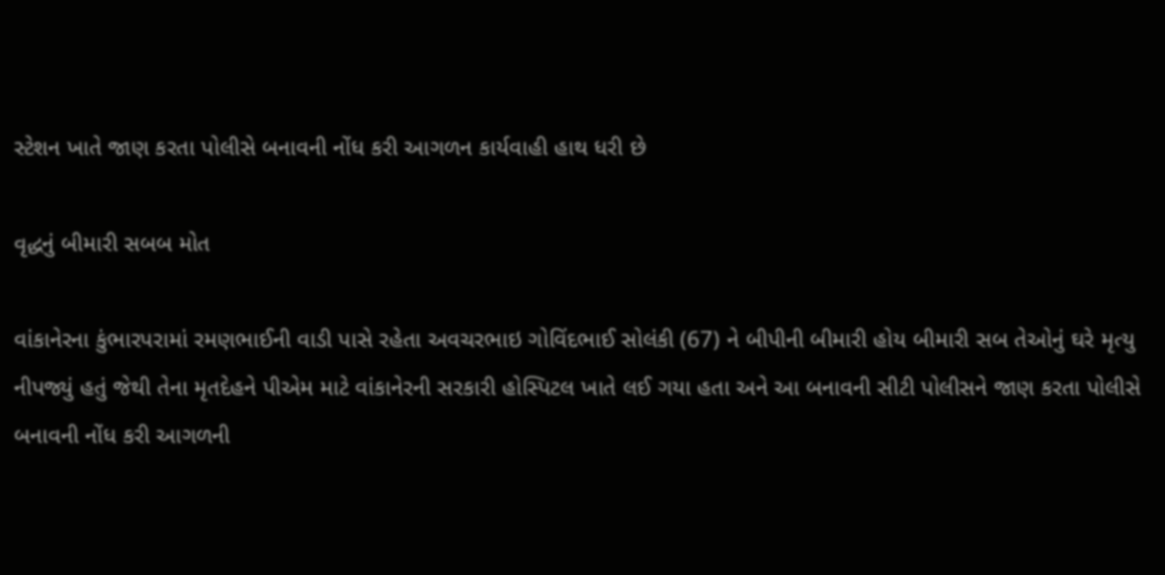સ્ટેશન ખાતે જાણ કરતા પોલીસે બનાવની નોંધ કરી આગળન કાર્યવાહી હાથ ધરી છે

વૃદ્ધનું બીમારી સબબ મોત

વાંકાનેરના કુંભારપરામાં રમણભાઈની વાડી પાસે રહેતા અવચરભાઇ ગોવિંદભાઈ સોલંકી (67) ને બીપીની બીમારી હોય બીમારી સબ તેઓનું ઘરે મૃત્યુ નીપજ્યું હતું જેથી તેના મૃતદેહને પીએમ માટે વાંકાનેરની સરકારી હોસ્પિટલ ખાતે લઈ ગયા હતા અને આ બનાવની સીટી પોલીસને જાણ કરતા પોલીસે બનાવની નોંધ કરી આગળની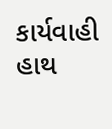કાર્યવાહી હાથ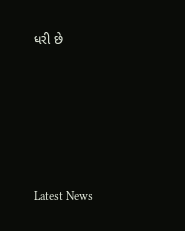ધરી છે






Latest News